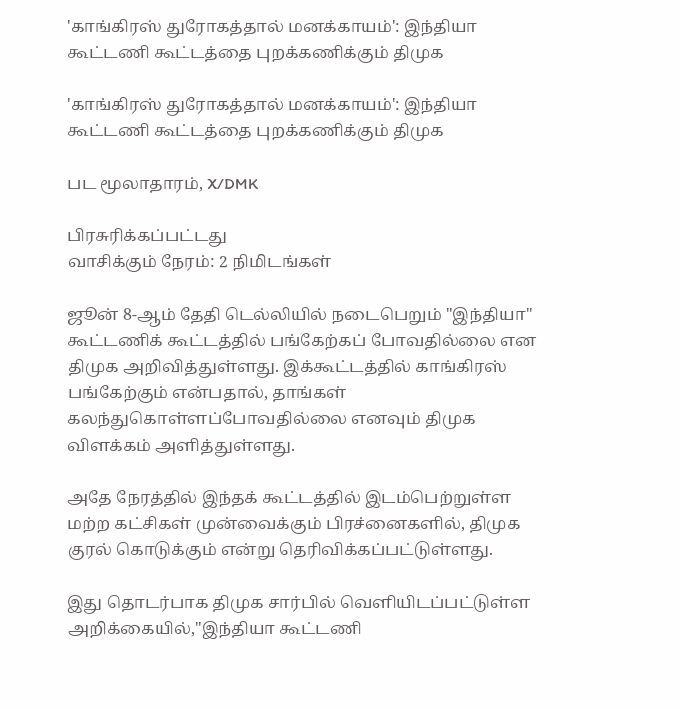'காங்கிரஸ் துரோகத்தால் மனக்காயம்': இந்தியா கூட்டணி கூட்டத்தை புறக்கணிக்கும் திமுக

'காங்கிரஸ் துரோகத்தால் மனக்காயம்': இந்தியா கூட்டணி கூட்டத்தை புறக்கணிக்கும் திமுக

பட மூலாதாரம், X/DMK

பிரசுரிக்கப்பட்டது
வாசிக்கும் நேரம்: 2 நிமிடங்கள்

ஜூன் 8-ஆம் தேதி டெல்லியில் நடைபெறும் "இந்தியா" கூட்டணிக் கூட்டத்தில் பங்கேற்கப் போவதில்லை என திமுக அறிவித்துள்ளது. இக்கூட்டத்தில் காங்கிரஸ் பங்கேற்கும் என்பதால், தாங்கள் கலந்துகொள்ளப்போவதில்லை எனவும் திமுக விளக்கம் அளித்துள்ளது.

அதே நேரத்தில் இந்தக் கூட்டத்தில் இடம்பெற்றுள்ள மற்ற கட்சிகள் முன்வைக்கும் பிரச்னைகளில், திமுக குரல் கொடுக்கும் என்று தெரிவிக்கப்பட்டுள்ளது.

இது தொடர்பாக திமுக சார்பில் வெளியிடப்பட்டுள்ள அறிக்கையில்,''இந்தியா கூட்டணி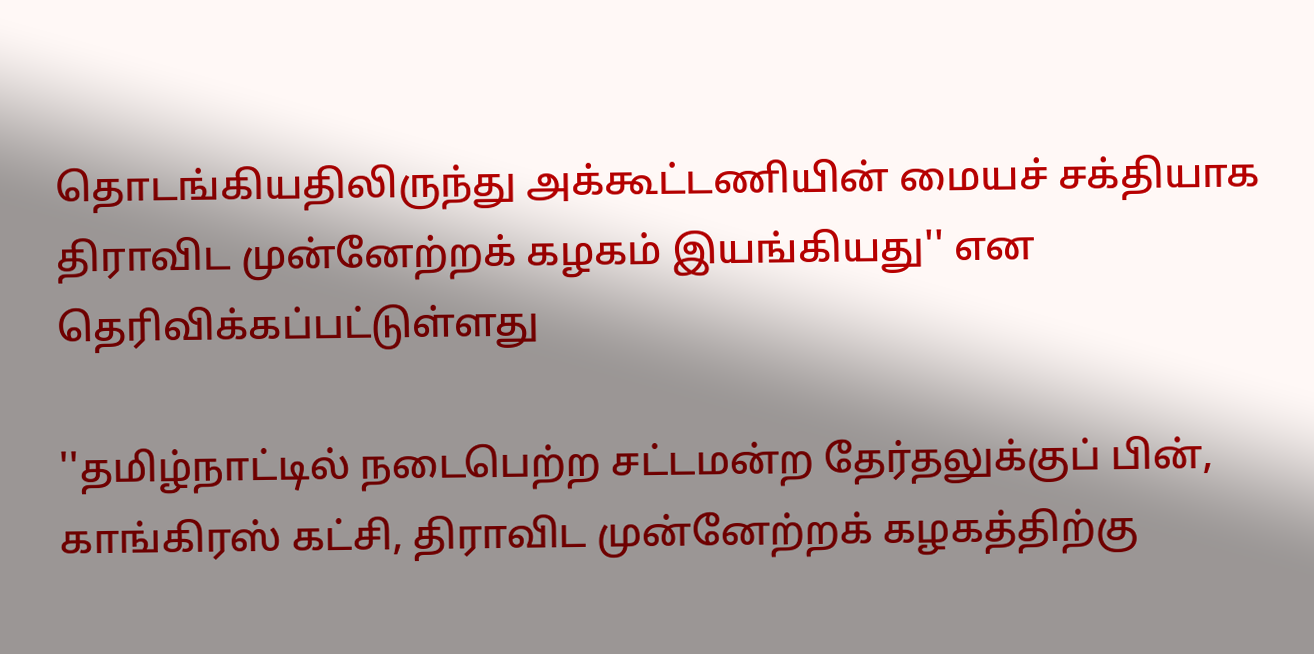தொடங்கியதிலிருந்து அக்கூட்டணியின் மையச் சக்தியாக திராவிட முன்னேற்றக் கழகம் இயங்கியது'' என தெரிவிக்கப்பட்டுள்ளது

''தமிழ்நாட்டில் நடைபெற்ற சட்டமன்ற தேர்தலுக்குப் பின், காங்கிரஸ் கட்சி, திராவிட முன்னேற்றக் கழகத்திற்கு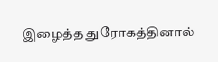இழைத்த துரோகத்தினால்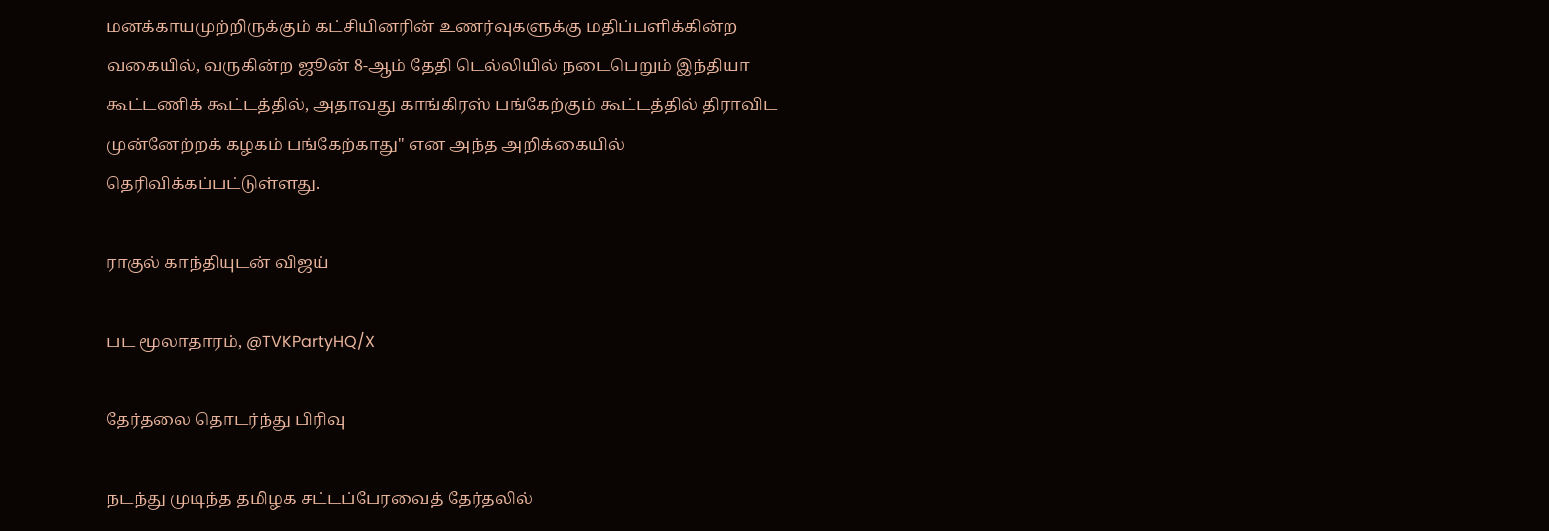மனக்காயமுற்றிருக்கும் கட்சியினரின் உணர்வுகளுக்கு மதிப்பளிக்கின்ற வகையில், வருகின்ற ஜூன் 8-ஆம் தேதி டெல்லியில் நடைபெறும் இந்தியா கூட்டணிக் கூட்டத்தில், அதாவது காங்கிரஸ் பங்கேற்கும் கூட்டத்தில் திராவிட முன்னேற்றக் கழகம் பங்கேற்காது'' என அந்த அறிக்கையில் தெரிவிக்கப்பட்டுள்ளது.

ராகுல் காந்தியுடன் விஜய்

பட மூலாதாரம், @TVKPartyHQ/X

தேர்தலை தொடர்ந்து பிரிவு

நடந்து முடிந்த தமிழக சட்டப்பேரவைத் தேர்தலில்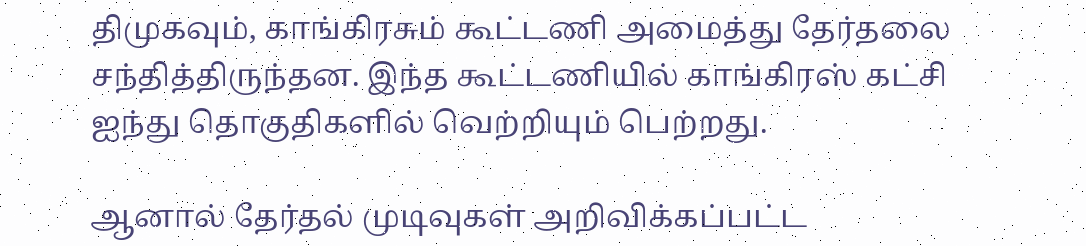திமுகவும், காங்கிரசும் கூட்டணி அமைத்து தேர்தலை சந்தித்திருந்தன. இந்த கூட்டணியில் காங்கிரஸ் கட்சி ஐந்து தொகுதிகளில் வெற்றியும் பெற்றது.

ஆனால் தேர்தல் முடிவுகள் அறிவிக்கப்பட்ட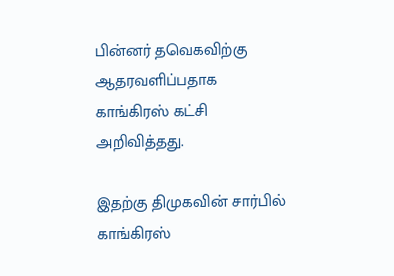பின்னர் தவெகவிற்கு ஆதரவளிப்பதாக காங்கிரஸ் கட்சி அறிவித்தது.

இதற்கு திமுகவின் சார்பில் காங்கிரஸ்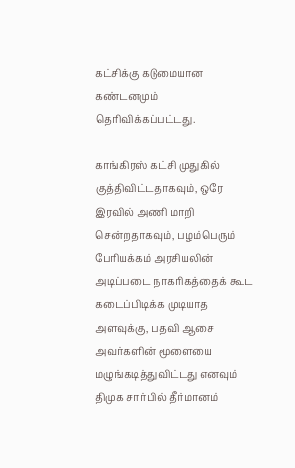கட்சிக்கு கடுமையான கண்டனமும் தெரிவிக்கப்பட்டது.

காங்கிரஸ் கட்சி முதுகில் குத்திவிட்டதாகவும், ஒரே இரவில் அணி மாறி சென்றதாகவும், பழம்பெரும் பேரியக்கம் அரசியலின் அடிப்படை நாகரிகத்தைக் கூட கடைப்பிடிக்க முடியாத அளவுக்கு, பதவி ஆசை அவர்களின் மூளையை மழுங்கடித்துவிட்டது எனவும் திமுக சார்பில் தீர்மானம்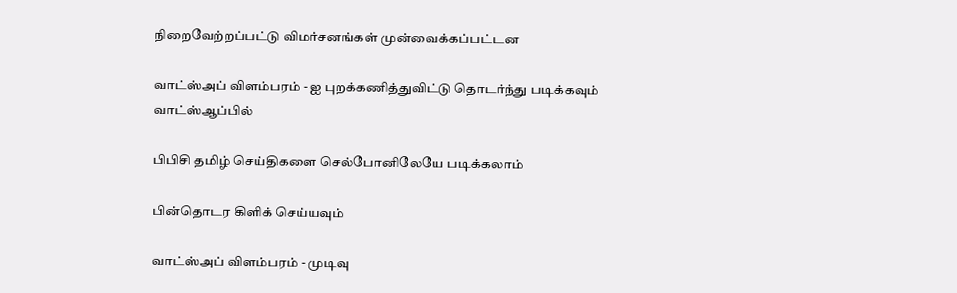நிறைவேற்றப்பட்டு விமர்சனங்கள் முன்வைக்கப்பட்டன

வாட்ஸ்அப் விளம்பரம் - ஐ புறக்கணித்துவிட்டு தொடர்ந்து படிக்கவும்
வாட்ஸ்ஆப்பில்

பிபிசி தமிழ் செய்திகளை செல்போனிலேயே படிக்கலாம்

பின்தொடர கிளிக் செய்யவும்

வாட்ஸ்அப் விளம்பரம் - முடிவு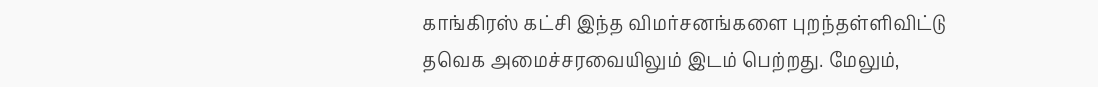காங்கிரஸ் கட்சி இந்த விமர்சனங்களை புறந்தள்ளிவிட்டு தவெக அமைச்சரவையிலும் இடம் பெற்றது. மேலும்,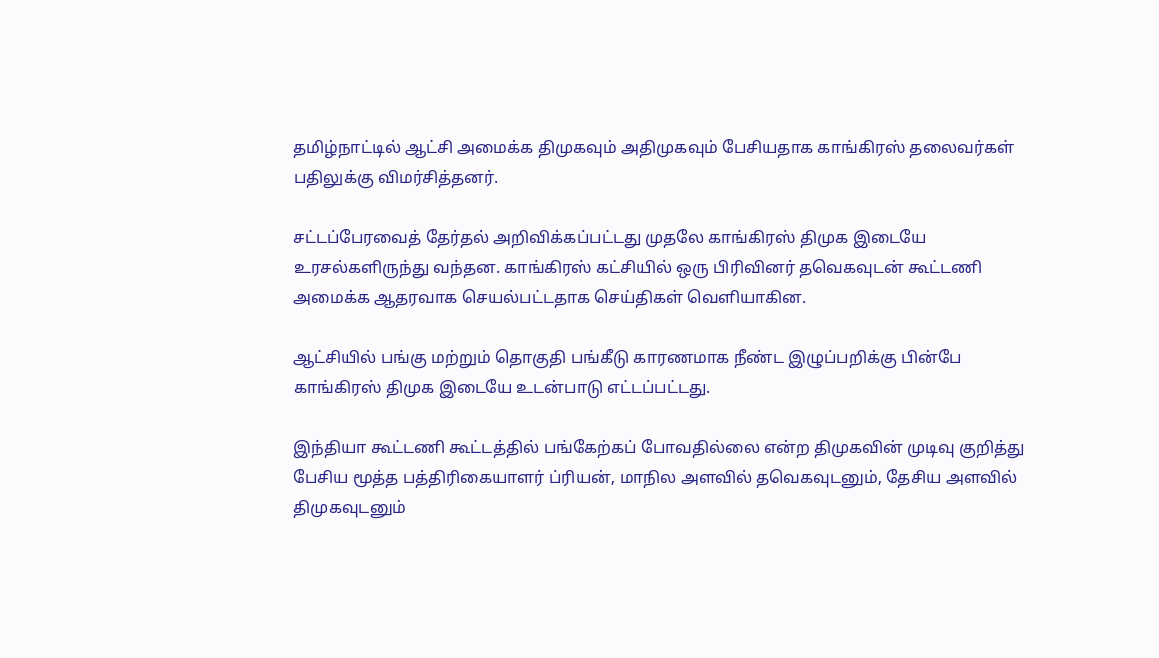தமிழ்நாட்டில் ஆட்சி அமைக்க திமுகவும் அதிமுகவும் பேசியதாக காங்கிரஸ் தலைவர்கள் பதிலுக்கு விமர்சித்தனர்.

சட்டப்பேரவைத் தேர்தல் அறிவிக்கப்பட்டது முதலே காங்கிரஸ் திமுக இடையே உரசல்களிருந்து வந்தன. காங்கிரஸ் கட்சியில் ஒரு பிரிவினர் தவெகவுடன் கூட்டணி அமைக்க ஆதரவாக செயல்பட்டதாக செய்திகள் வெளியாகின.

ஆட்சியில் பங்கு மற்றும் தொகுதி பங்கீடு காரணமாக நீண்ட இழுப்பறிக்கு பின்பே காங்கிரஸ் திமுக இடையே உடன்பாடு எட்டப்பட்டது.

இந்தியா கூட்டணி கூட்டத்தில் பங்கேற்கப் போவதில்லை என்ற திமுகவின் முடிவு குறித்து பேசிய மூத்த பத்திரிகையாளர் ப்ரியன், மாநில அளவில் தவெகவுடனும், தேசிய அளவில் திமுகவுடனும்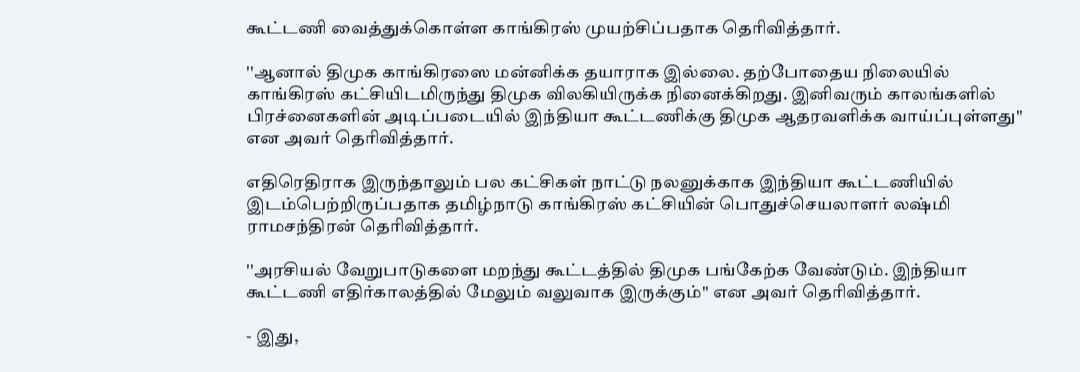கூட்டணி வைத்துக்கொள்ள காங்கிரஸ் முயற்சிப்பதாக தெரிவித்தார்.

''ஆனால் திமுக காங்கிரஸை மன்னிக்க தயாராக இல்லை. தற்போதைய நிலையில் காங்கிரஸ் கட்சியிடமிருந்து திமுக விலகியிருக்க நினைக்கிறது. இனிவரும் காலங்களில் பிரச்னைகளின் அடிப்படையில் இந்தியா கூட்டணிக்கு திமுக ஆதரவளிக்க வாய்ப்புள்ளது'' என அவர் தெரிவித்தார்.

எதிரெதிராக இருந்தாலும் பல கட்சிகள் நாட்டு நலனுக்காக இந்தியா கூட்டணியில் இடம்பெற்றிருப்பதாக தமிழ்நாடு காங்கிரஸ் கட்சியின் பொதுச்செயலாளர் லஷ்மி ராமசந்திரன் தெரிவித்தார்.

''அரசியல் வேறுபாடுகளை மறந்து கூட்டத்தில் திமுக பங்கேற்க வேண்டும். இந்தியா கூட்டணி எதிர்காலத்தில் மேலும் வலுவாக இருக்கும்'' என அவர் தெரிவித்தார்.

- இது,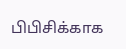பிபிசிக்காக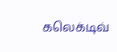கலெக்டிவ்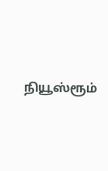நியூஸ்ரூம்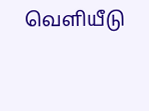வெளியீடு